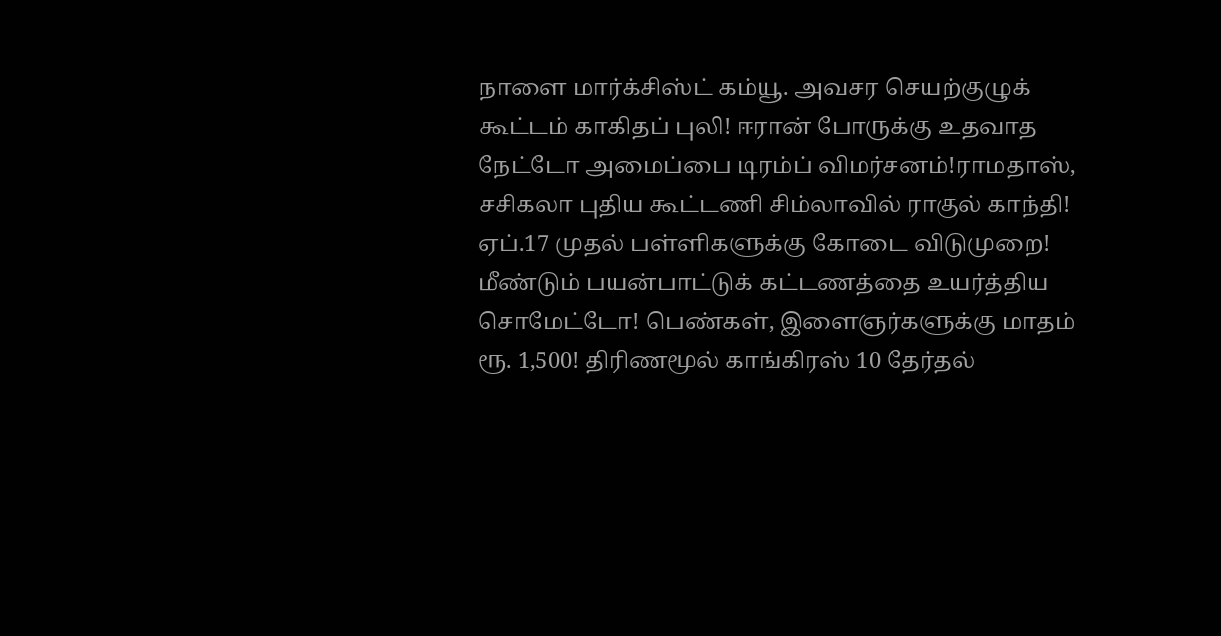நாளை மார்க்சிஸ்ட் கம்யூ. அவசர செயற்குழுக் கூட்டம் காகிதப் புலி! ஈரான் போருக்கு உதவாத நேட்டோ அமைப்பை டிரம்ப் விமர்சனம்!ராமதாஸ், சசிகலா புதிய கூட்டணி சிம்லாவில் ராகுல் காந்தி! ஏப்.17 முதல் பள்ளிகளுக்கு கோடை விடுமுறை! மீண்டும் பயன்பாட்டுக் கட்டணத்தை உயர்த்திய சொமேட்டோ! பெண்கள், இளைஞர்களுக்கு மாதம் ரூ. 1,500! திரிணமூல் காங்கிரஸ் 10 தேர்தல்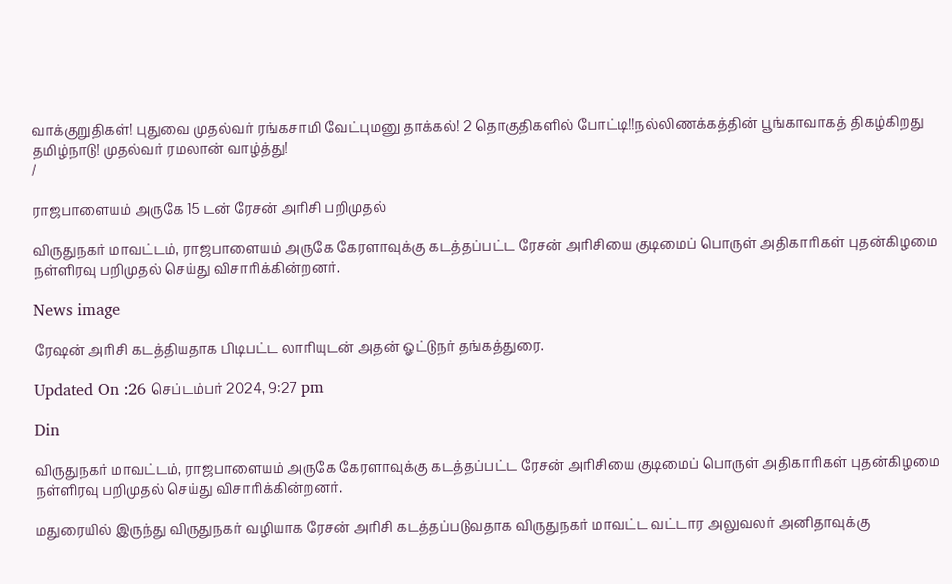வாக்குறுதிகள்! புதுவை முதல்வர் ரங்கசாமி வேட்புமனு தாக்கல்! 2 தொகுதிகளில் போட்டி!!நல்லிணக்கத்தின் பூங்காவாகத் திகழ்கிறது தமிழ்நாடு! முதல்வர் ரமலான் வாழ்த்து!
/

ராஜபாளையம் அருகே 15 டன் ரேசன் அரிசி பறிமுதல்

விருதுநகர் மாவட்டம், ராஜபாளையம் அருகே கேரளாவுக்கு கடத்தப்பட்ட ரேசன் அரிசியை குடிமைப் பொருள் அதிகாரிகள் புதன்கிழமை நள்ளிரவு பறிமுதல் செய்து விசாரிக்கின்றனர்.

News image

ரேஷன் அரிசி கடத்தியதாக பிடிபட்ட லாரியுடன் அதன் ஓட்டுநர் தங்கத்துரை.

Updated On :26 செப்டம்பர் 2024, 9:27 pm

Din

விருதுநகர் மாவட்டம், ராஜபாளையம் அருகே கேரளாவுக்கு கடத்தப்பட்ட ரேசன் அரிசியை குடிமைப் பொருள் அதிகாரிகள் புதன்கிழமை நள்ளிரவு பறிமுதல் செய்து விசாரிக்கின்றனர்.

மதுரையில் இருந்து விருதுநகர் வழியாக ரேசன் அரிசி கடத்தப்படுவதாக விருதுநகர் மாவட்ட வட்டார அலுவலர் அனிதாவுக்கு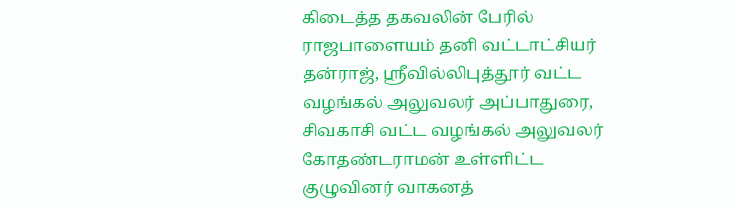கிடைத்த தகவலின் பேரில் ராஜபாளையம் தனி வட்டாட்சியர் தன்ராஜ், ஸ்ரீவில்லிபுத்தூர் வட்ட வழங்கல் அலுவலர் அப்பாதுரை, சிவகாசி வட்ட வழங்கல் அலுவலர் கோதண்டராமன் உள்ளிட்ட குழுவினர் வாகனத்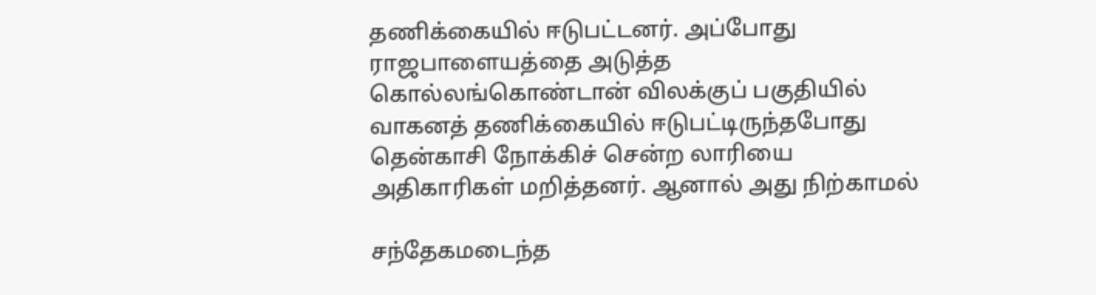தணிக்கையில் ஈடுபட்டனர். அப்போது ராஜபாளையத்தை அடுத்த கொல்லங்கொண்டான் விலக்குப் பகுதியில் வாகனத் தணிக்கையில் ஈடுபட்டிருந்தபோது தென்காசி நோக்கிச் சென்ற லாரியை அதிகாரிகள் மறித்தனர். ஆனால் அது நிற்காமல்

சந்தேகமடைந்த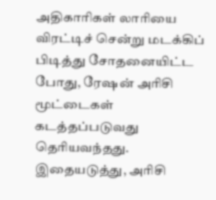அதிகாரிகள் லாரியை விரட்டிச் சென்று மடக்கிப் பிடித்து சோதனையிட்ட போது, ரேஷன் அரிசி மூட்டைகள் கடத்தப்படுவது தெரியவந்தது. இதையடுத்து, அரிசி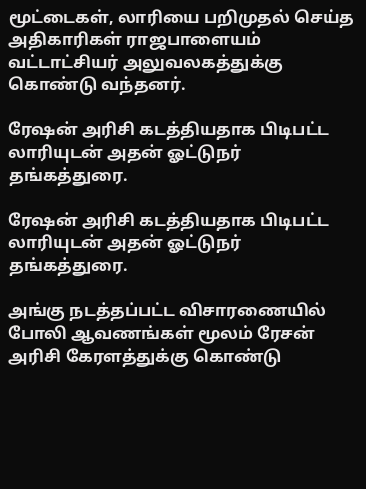மூட்டைகள், லாரியை பறிமுதல் செய்த அதிகாரிகள் ராஜபாளையம் வட்டாட்சியர் அலுவலகத்துக்கு கொண்டு வந்தனர்.

ரேஷன் அரிசி கடத்தியதாக பிடிபட்ட லாரியுடன் அதன் ஓட்டுநர் தங்கத்துரை.

ரேஷன் அரிசி கடத்தியதாக பிடிபட்ட லாரியுடன் அதன் ஓட்டுநர் தங்கத்துரை.

அங்கு நடத்தப்பட்ட விசாரணையில் போலி ஆவணங்கள் மூலம் ரேசன் அரிசி கேரளத்துக்கு கொண்டு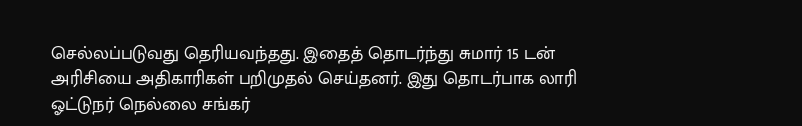செல்லப்படுவது தெரியவந்தது. இதைத் தொடர்ந்து சுமார் 15 டன் அரிசியை அதிகாரிகள் பறிமுதல் செய்தனர். இது தொடர்பாக லாரி ஓட்டுநர் நெல்லை சங்கர்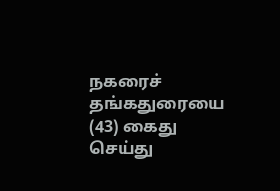நகரைச் தங்கதுரையை (43) கைது செய்து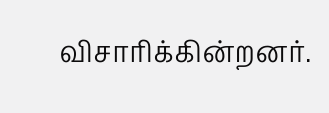விசாரிக்கின்றனர்.